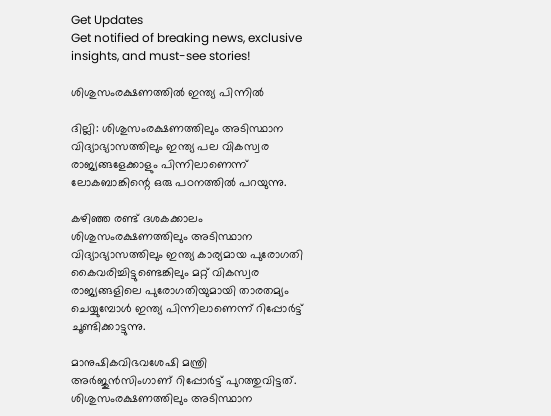Get Updates
Get notified of breaking news, exclusive insights, and must-see stories!

ശിശുസംരക്ഷണത്തില്‍ ഇന്ത്യ പിന്നില്‍

ദില്ലി: ശിശുസംരക്ഷണത്തിലും അടിസ്ഥാന വിദ്യാഭ്യാസത്തിലും ഇന്ത്യ പല വികസ്വര രാജ്യങ്ങളേക്കാളും പിന്നിലാണെന്ന് ലോകബാങ്കിന്റെ ഒരു പഠനത്തില്‍ പറയുന്നു.

കഴിഞ്ഞ രണ്ട് ദശകക്കാലം ശിശുസംരക്ഷണത്തിലും അടിസ്ഥാന വിദ്യാഭ്യാസത്തിലും ഇന്ത്യ കാര്യമായ പുരോഗതി കൈവരിച്ചിട്ടുണ്ടെങ്കിലും മറ്റ് വികസ്വര രാജ്യങ്ങളിലെ പുരോഗതിയുമായി താരതമ്യം ചെയ്യുമ്പോള്‍ ഇന്ത്യ പിന്നിലാണെന്ന് റിപ്പോര്‍ട്ട് ചൂണ്ടിക്കാട്ടുന്നു.

മാനുഷികവിഭവശേഷി മന്ത്രി അര്‍ജുന്‍സിംഗാണ് റിപ്പോര്‍ട്ട് പുറത്തുവിട്ടത്. ശിശുസംരക്ഷണത്തിലും അടിസ്ഥാന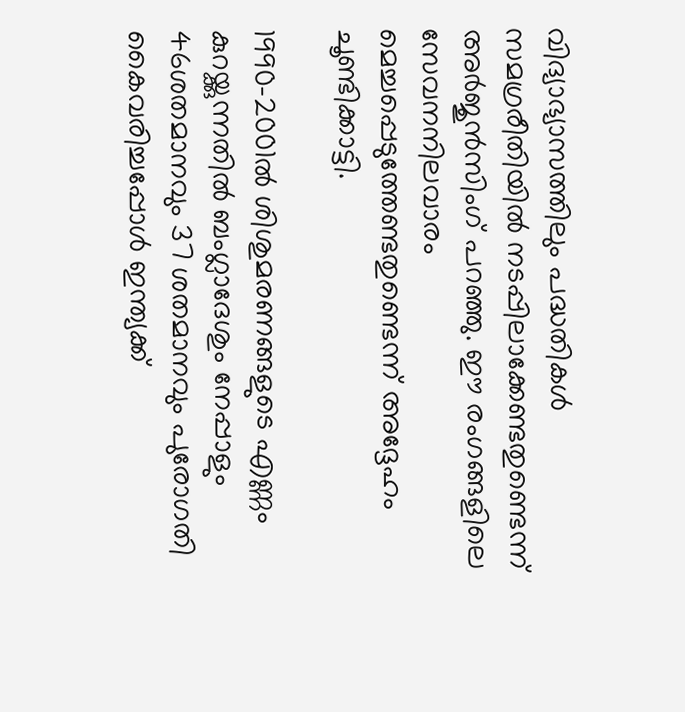വിദ്യാഭ്യാസത്തിലും പദ്ധതികള്‍ സമഗ്രരീതിയില്‍ നടപ്പിലാക്കേണ്ടതുണ്ടെന്ന് അര്‍ജുന്‍സിംഗ് പറഞ്ഞു. ഈ രംഗങ്ങളിലെ സേവനനിലവാരം മെച്ചപ്പെടുത്തേണ്ടതുണ്ടെന്ന് അദ്ദേഹം ചൂണ്ടിക്കാട്ടി.

1990-2001ല്‍ ശിശുമരണങ്ങളുടെ എണ്ണം കുറയ്ക്കുന്നതില്‍ ബംഗ്ലാദേശും നേപ്പാളും 46ശതമാനവും 37 ശതമാനവും പുരോഗതി കൈവരിച്ചപ്പോള്‍ ഇന്ത്യക്ക്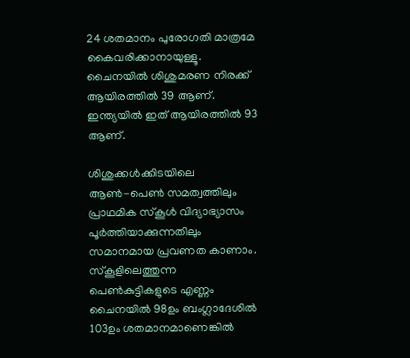24 ശതമാനം പുരോഗതി മാത്രമേ കൈവരിക്കാനായുള്ളൂ. ചൈനയില്‍ ശിശുമരണ നിരക്ക് ആയിരത്തില്‍ 39 ആണ്. ഇന്ത്യയില്‍ ഇത് ആയിരത്തില്‍ 93 ആണ്.

ശിശുക്കള്‍ക്കിടയിലെ ആണ്‍-പെണ്‍ സമത്വത്തിലും പ്രാഥമിക സ്കൂള്‍ വിദ്യാഭ്യാസം പൂര്‍ത്തിയാക്കുന്നതിലും സമാനമായ പ്രവണത കാണാം. സ്കൂളിലെത്തുന്ന പെണ്‍കുട്ടികളുടെ എണ്ണം ചൈനയില്‍ 98ഉം ബംഗ്ലാദേശില്‍ 103ഉം ശതമാനമാണെങ്കില്‍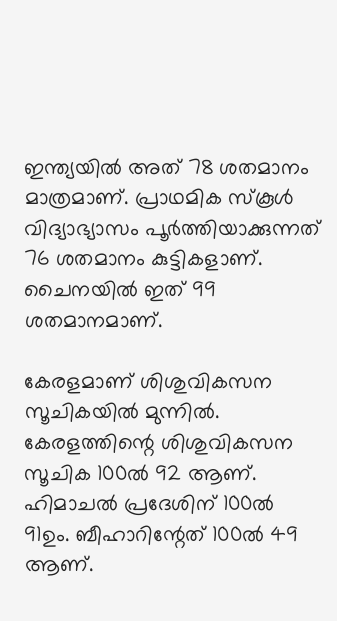ഇന്ത്യയില്‍ അത് 78 ശതമാനം മാത്രമാണ്. പ്രാഥമിക സ്കൂള്‍ വിദ്യാഭ്യാസം പൂര്‍ത്തിയാക്കുന്നത് 76 ശതമാനം കുട്ടികളാണ്. ചൈനയില്‍ ഇത് 99 ശതമാനമാണ്.

കേരളമാണ് ശിശുവികസന സൂചികയില്‍ മുന്നില്‍. കേരളത്തിന്റെ ശിശുവികസന സൂചിക 100ല്‍ 92 ആണ്. ഹിമാചല്‍ പ്രദേശിന് 100ല്‍ 91ഉം. ബീഹാറിന്റേത് 100ല്‍ 49 ആണ്.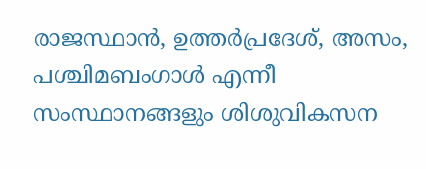രാജസ്ഥാന്‍, ഉത്തര്‍പ്രദേശ്, അസം, പശ്ചിമബംഗാള്‍ എന്നീ സംസ്ഥാനങ്ങളും ശിശുവികസന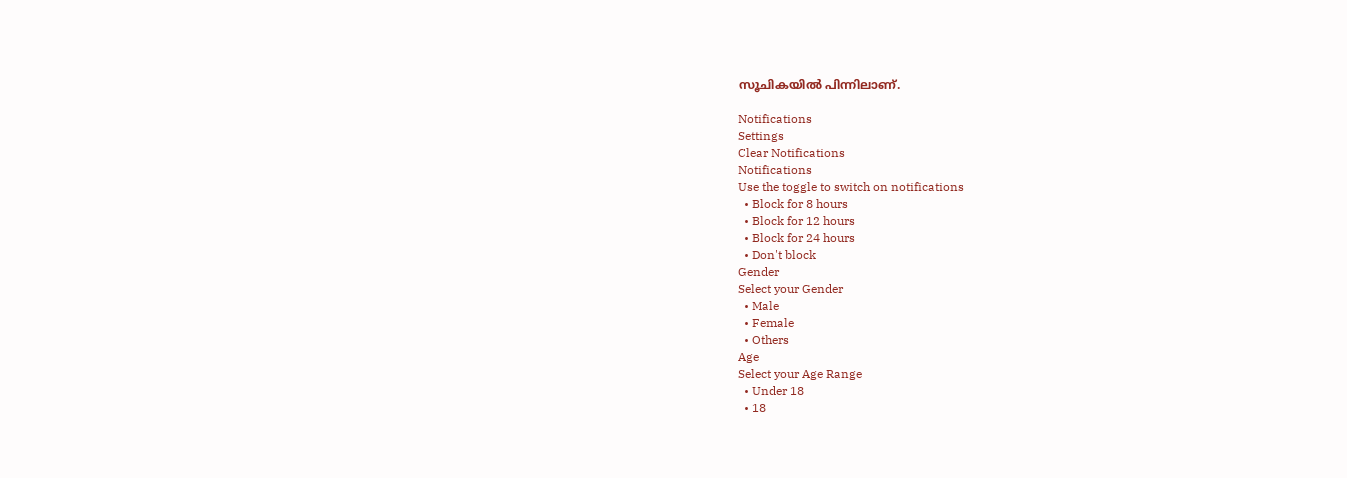സൂചികയില്‍ പിന്നിലാണ്.

Notifications
Settings
Clear Notifications
Notifications
Use the toggle to switch on notifications
  • Block for 8 hours
  • Block for 12 hours
  • Block for 24 hours
  • Don't block
Gender
Select your Gender
  • Male
  • Female
  • Others
Age
Select your Age Range
  • Under 18
  • 18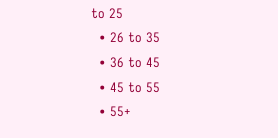to 25
  • 26 to 35
  • 36 to 45
  • 45 to 55
  • 55+